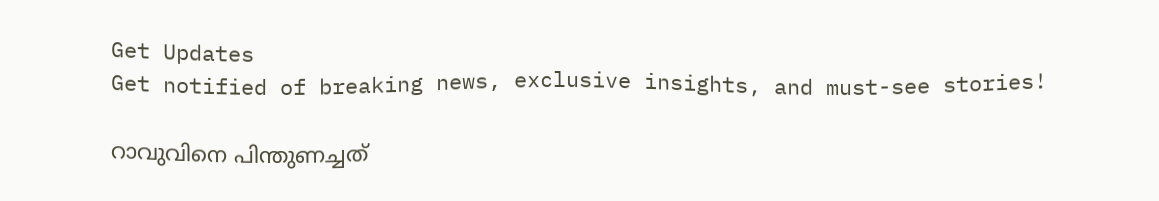Get Updates
Get notified of breaking news, exclusive insights, and must-see stories!

റാവുവിനെ പിന്തുണച്ചത്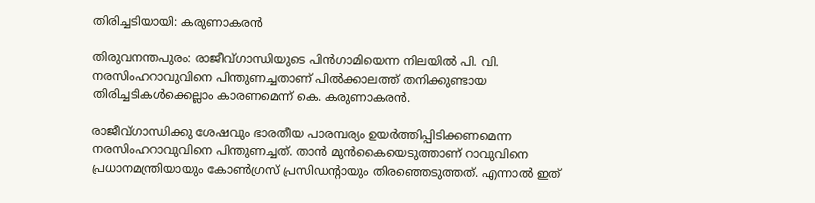തിരിച്ചടിയായി: കരുണാകരന്‍

തിരുവനന്തപുരം: രാജീവ്ഗാന്ധിയുടെ പിന്‍ഗാമിയെന്ന നിലയില്‍ പി. വി. നരസിംഹറാവുവിനെ പിന്തുണച്ചതാണ് പില്‍ക്കാലത്ത് തനിക്കുണ്ടായ തിരിച്ചടികള്‍ക്കെല്ലാം കാരണമെന്ന് കെ. കരുണാകരന്‍.

രാജീവ്ഗാന്ധിക്കു ശേഷവും ഭാരതീയ പാരമ്പര്യം ഉയര്‍ത്തിപ്പിടിക്കണമെന്ന നരസിംഹറാവുവിനെ പിന്തുണച്ചത്. താന്‍ മുന്‍കൈയെടുത്താണ് റാവുവിനെ പ്രധാനമന്ത്രിയായും കോണ്‍ഗ്രസ് പ്രസിഡന്റായും തിരഞ്ഞെടുത്തത്. എന്നാല്‍ ഇത്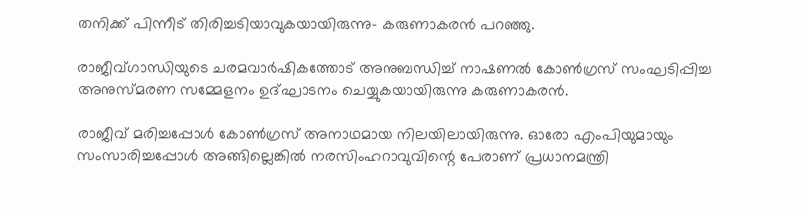തനിക്ക് പിന്നീട് തിരിച്ചടിയാവുകയായിരുന്നു- കരുണാകരന്‍ പറഞ്ഞു.

രാജീവ്ഗാന്ധിയുടെ ചരമവാര്‍ഷികത്തോട് അനുബന്ധിച്ച് നാഷണല്‍ കോണ്‍ഗ്രസ് സംഘടിപ്പിച്ച അനുസ്മരണ സമ്മേളനം ഉദ്ഘാടനം ചെയ്യുകയായിരുന്നു കരുണാകരന്‍.

രാജീവ് മരിച്ചപ്പോള്‍ കോണ്‍ഗ്രസ് അനാഥമായ നിലയിലായിരുന്നു. ഓരോ എംപിയുമായും സംസാരിച്ചപ്പോള്‍ അങ്ങില്ലെങ്കില്‍ നരസിംഹറാവുവിന്റെ പേരാണ് പ്രധാനമന്ത്രി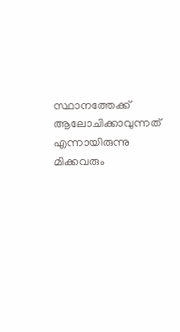സ്ഥാനത്തേക്ക് ആലോചിക്കാവുന്നത് എന്നായിരുന്നു മിക്കവരും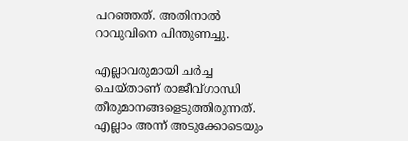പറഞ്ഞത്. അതിനാല്‍ റാവുവിനെ പിന്തുണച്ചു.

എല്ലാവരുമായി ചര്‍ച്ച ചെയ്താണ് രാജീവ്ഗാന്ധി തീരുമാനങ്ങളെടുത്തിരുന്നത്. എല്ലാം അന്ന് അടുക്കോടെയും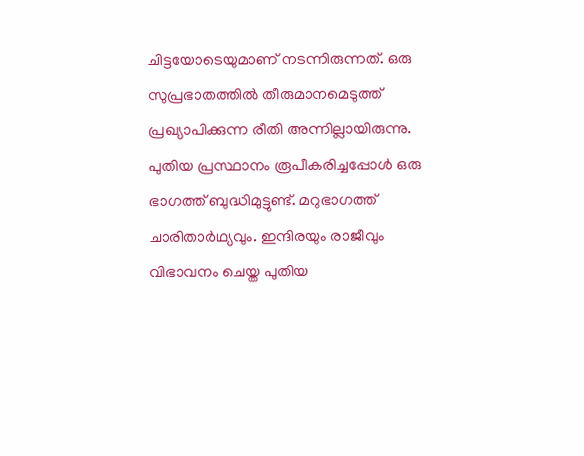ചിട്ടയോടെയുമാണ് നടന്നിരുന്നത്. ഒരു സുപ്രഭാതത്തില്‍ തീരുമാനമെടുത്ത് പ്രഖ്യാപിക്കുന്ന രീതി അന്നില്ലായിരുന്നു. പുതിയ പ്രസ്ഥാനം രൂപീകരിച്ചപ്പോള്‍ ഒരു ഭാഗത്ത് ബുദ്ധിമുട്ടുണ്ട്. മറുഭാഗത്ത് ചാരിതാര്‍ഥ്യവും. ഇന്ദിരയും രാജീവും വിഭാവനം ചെയ്ത പുതിയ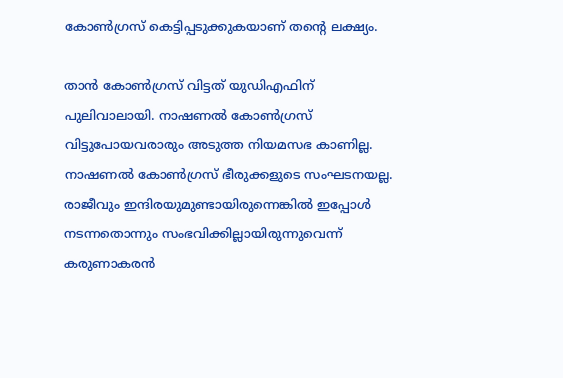കോണ്‍ഗ്രസ് കെട്ടിപ്പടുക്കുകയാണ് തന്റെ ലക്ഷ്യം.

താന്‍ കോണ്‍ഗ്രസ് വിട്ടത് യുഡിഎഫിന് പുലിവാലായി. നാഷണല്‍ കോണ്‍ഗ്രസ് വിട്ടുപോയവരാരും അടുത്ത നിയമസഭ കാണില്ല. നാഷണല്‍ കോണ്‍ഗ്രസ് ഭീരുക്കളുടെ സംഘടനയല്ല. രാജീവും ഇന്ദിരയുമുണ്ടായിരുന്നെങ്കില്‍ ഇപ്പോള്‍ നടന്നതൊന്നും സംഭവിക്കില്ലായിരുന്നുവെന്ന് കരുണാകരന്‍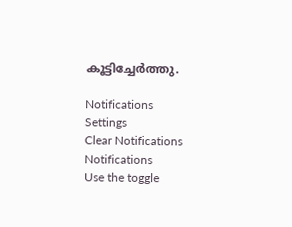കൂട്ടിച്ചേര്‍ത്തു.

Notifications
Settings
Clear Notifications
Notifications
Use the toggle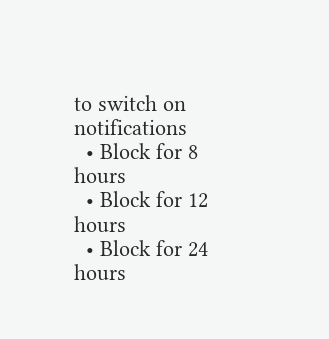to switch on notifications
  • Block for 8 hours
  • Block for 12 hours
  • Block for 24 hours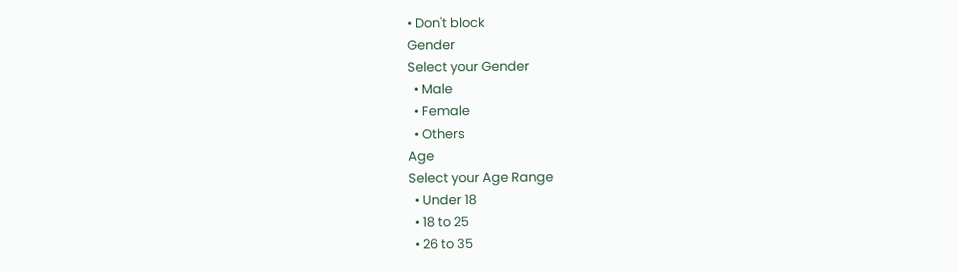• Don't block
Gender
Select your Gender
  • Male
  • Female
  • Others
Age
Select your Age Range
  • Under 18
  • 18 to 25
  • 26 to 35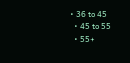• 36 to 45
  • 45 to 55
  • 55+